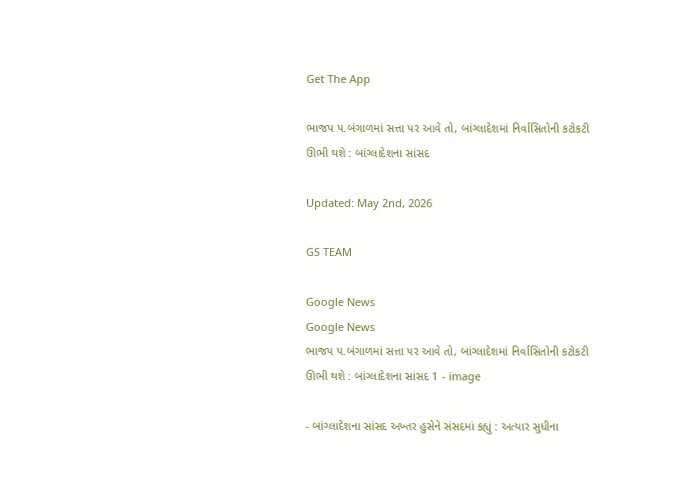Get The App

ભાજપ પ.બંગાળમાં સત્તા પર આવે તો, બાંગ્લાદેશમાં નિર્વાસિતોની કટોકટી ઊભી થશે : બાંગ્લાદેશના સાંસદ

Updated: May 2nd, 2026

GS TEAM

Google News
Google News
ભાજપ પ.બંગાળમાં સત્તા પર આવે તો, બાંગ્લાદેશમાં નિર્વાસિતોની કટોકટી ઊભી થશે : બાંગ્લાદેશના સાંસદ 1 - image

- બાંગ્લાદેશના સાંસદ અખ્તર હુસેને સંસદમાં કહ્યું : અત્યાર સુધીના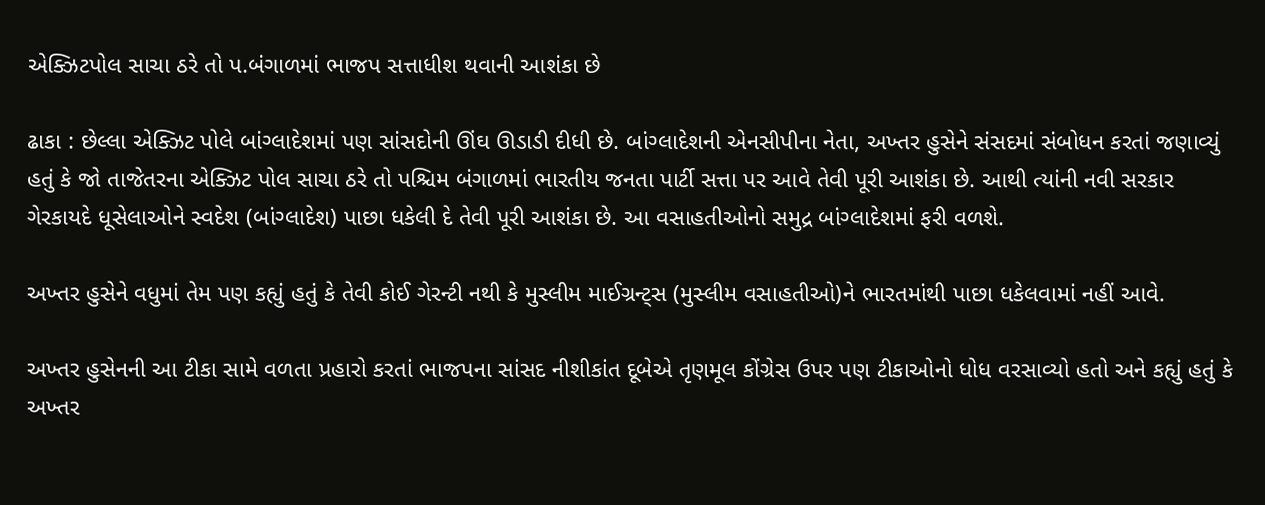એક્ઝિટપોલ સાચા ઠરે તો પ.બંગાળમાં ભાજપ સત્તાધીશ થવાની આશંકા છે

ઢાકા : છેલ્લા એક્ઝિટ પોલે બાંગ્લાદેશમાં પણ સાંસદોની ઊંઘ ઊડાડી દીધી છે. બાંગ્લાદેશની એનસીપીના નેતા, અખ્તર હુસેને સંસદમાં સંબોધન કરતાં જણાવ્યું હતું કે જો તાજેતરના એક્ઝિટ પોલ સાચા ઠરે તો પશ્ચિમ બંગાળમાં ભારતીય જનતા પાર્ટી સત્તા પર આવે તેવી પૂરી આશંકા છે. આથી ત્યાંની નવી સરકાર ગેરકાયદે ધૂસેલાઓને સ્વદેશ (બાંગ્લાદેશ) પાછા ધકેલી દે તેવી પૂરી આશંકા છે. આ વસાહતીઓનો સમુદ્ર બાંગ્લાદેશમાં ફરી વળશે.

અખ્તર હુસેને વધુમાં તેમ પણ કહ્યું હતું કે તેવી કોઈ ગેરન્ટી નથી કે મુસ્લીમ માઈગ્રન્ટ્સ (મુસ્લીમ વસાહતીઓ)ને ભારતમાંથી પાછા ધકેલવામાં નહીં આવે.

અખ્તર હુસેનની આ ટીકા સામે વળતા પ્રહારો કરતાં ભાજપના સાંસદ નીશીકાંત દૂબેએ તૃણમૂલ કોંગ્રેસ ઉપર પણ ટીકાઓનો ધોધ વરસાવ્યો હતો અને કહ્યું હતું કે અખ્તર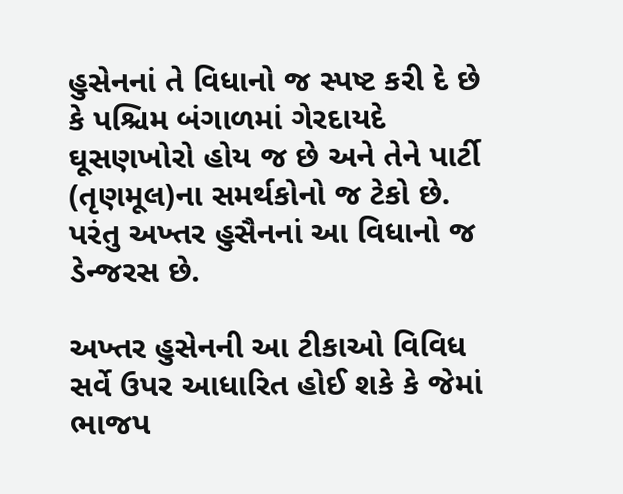હુસેનનાં તે વિધાનો જ સ્પષ્ટ કરી દે છે કે પશ્ચિમ બંગાળમાં ગેરદાયદે ઘૂસણખોરો હોય જ છે અને તેને પાર્ટી (તૃણમૂલ)ના સમર્થકોનો જ ટેકો છે. પરંતુ અખ્તર હુસૈનનાં આ વિધાનો જ ડેન્જરસ છે.

અખ્તર હુસેનની આ ટીકાઓ વિવિધ સર્વે ઉપર આધારિત હોઈ શકે કે જેમાં ભાજપ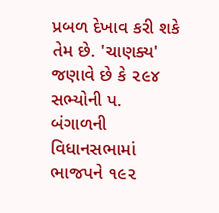પ્રબળ દેખાવ કરી શકે તેમ છે. 'ચાણક્ય' જણાવે છે કે ૨૯૪ સભ્યોની પ. બંગાળની વિધાનસભામાં ભાજપને ૧૯૨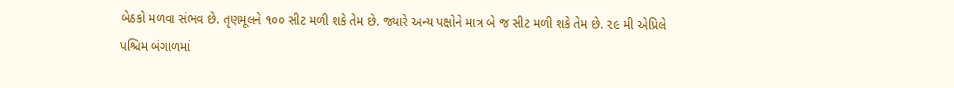બેઠકો મળવા સંભવ છે. તૃણમૂલને ૧૦૦ સીટ મળી શકે તેમ છે. જ્યારે અન્ય પક્ષોને માત્ર બે જ સીટ મળી શકે તેમ છે. ૨૯ મી એપ્રિલે પશ્ચિમ બંગાળમાં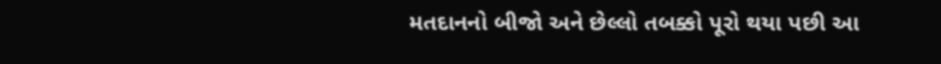મતદાનનો બીજો અને છેલ્લો તબક્કો પૂરો થયા પછી આ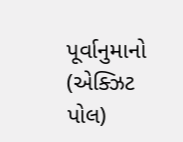પૂર્વાનુમાનો (એક્ઝિટ પોલ)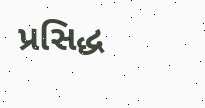પ્રસિદ્ધ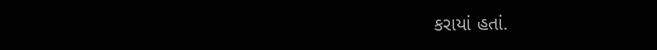કરાયાં હતાં.